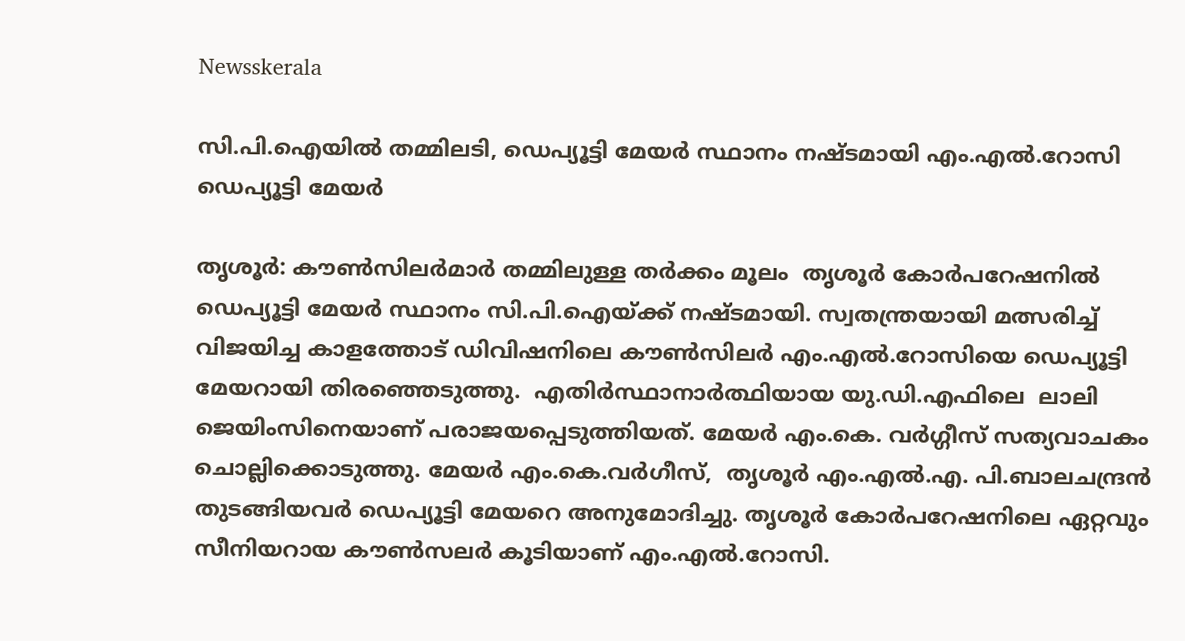Newsskerala

സി.പി.ഐയില്‍ തമ്മിലടി, ഡെപ്യൂട്ടി മേയര്‍ സ്ഥാനം നഷ്ടമായി എം.എല്‍.റോസി ഡെപ്യൂട്ടി മേയര്‍

തൃശൂര്‍: കൗണ്‍സിലര്‍മാര്‍ തമ്മിലുള്ള തര്‍ക്കം മൂലം  തൃശൂര്‍ കോര്‍പറേഷനില്‍ ഡെപ്യൂട്ടി മേയര്‍ സ്ഥാനം സി.പി.ഐയ്ക്ക് നഷ്ടമായി. സ്വതന്ത്രയായി മത്സരിച്ച് വിജയിച്ച കാളത്തോട് ഡിവിഷനിലെ കൗണ്‍സിലര്‍ എം.എല്‍.റോസിയെ ഡെപ്യൂട്ടി മേയറായി തിരഞ്ഞെടുത്തു.  എതിര്‍സ്ഥാനാര്‍ത്ഥിയായ യു.ഡി.എഫിലെ  ലാലി ജെയിംസിനെയാണ് പരാജയപ്പെടുത്തിയത്. മേയര്‍ എം.കെ. വര്‍ഗ്ഗീസ് സത്യവാചകം ചൊല്ലിക്കൊടുത്തു. മേയര്‍ എം.കെ.വര്‍ഗീസ്,  തൃശൂര്‍ എം.എല്‍.എ. പി.ബാലചന്ദ്രന്‍ തുടങ്ങിയവര്‍ ഡെപ്യൂട്ടി മേയറെ അനുമോദിച്ചു. തൃശൂര്‍ കോര്‍പറേഷനിലെ ഏറ്റവും സീനിയറായ കൗണ്‍സലര്‍ കൂടിയാണ് എം.എല്‍.റോസി.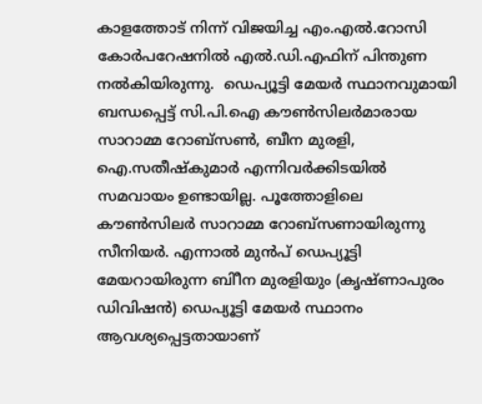കാളത്തോട് നിന്ന് വിജയിച്ച എം.എല്‍.റോസി കോര്‍പറേഷനില്‍ എല്‍.ഡി.എഫിന് പിന്തുണ നല്‍കിയിരുന്നു.  ഡെപ്യൂട്ടി മേയര്‍ സ്ഥാനവുമായി ബന്ധപ്പെട്ട് സി.പി.ഐ കൗണ്‍സിലര്‍മാരായ സാറാമ്മ റോബ്സൺ, ബീന മുരളി, ഐ.സതീഷ്‌കുമാര്‍ എന്നിവര്‍ക്കിടയില്‍ സമവായം ഉണ്ടായില്ല. പൂത്തോളിലെ കൗണ്‍സിലര്‍ സാറാമ്മ റോബ്‌സണായിരുന്നു സീനിയര്‍. എന്നാല്‍ മുന്‍പ് ഡെപ്യൂട്ടി മേയറായിരുന്ന ബിീന മുരളിയും (കൃഷ്ണാപുരം ഡിവിഷന്‍) ഡെപ്യൂട്ടി മേയര്‍ സ്ഥാനം ആവശ്യപ്പെട്ടതായാണ്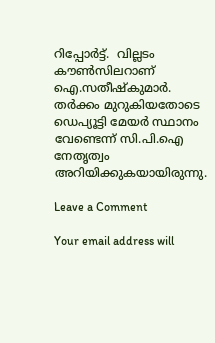റിപ്പോര്‍ട്ട്.  വില്ലടം കൗണ്‍സിലറാണ് ഐ.സതീഷ്‌കുമാര്‍. തര്‍ക്കം മുറുകിയതോടെ ഡെപ്യൂട്ടി മേയര്‍ സ്ഥാനം വേണ്ടെന്ന് സി.പി.ഐ നേതൃത്വം അറിയിക്കുകയായിരുന്നു.

Leave a Comment

Your email address will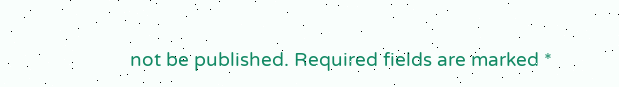not be published. Required fields are marked *